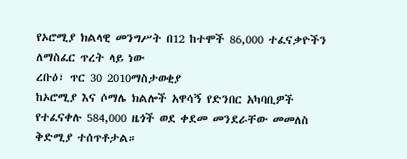የኦሮሚያ ክልላዊ መንግሥት በ12 ከተሞች 86,000 ተፈናቃዮችን ለማስፈር ጥረት ላይ ነው
ረቡዕ፣ ጥር 30 2010ማስታወቂያ
ከኦሮሚያ እና ሶማሌ ክልሎች አዋሳኝ የድንበር አካባቢዎች የተፈናቀሉ 584,000 ዜጎች ወደ ቀደመ መንደራቸው መመለስ ቅድሚያ ተሰጥቶታል።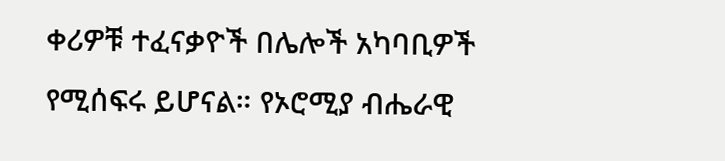ቀሪዎቹ ተፈናቃዮች በሌሎች አካባቢዎች የሚሰፍሩ ይሆናል። የኦሮሚያ ብሔራዊ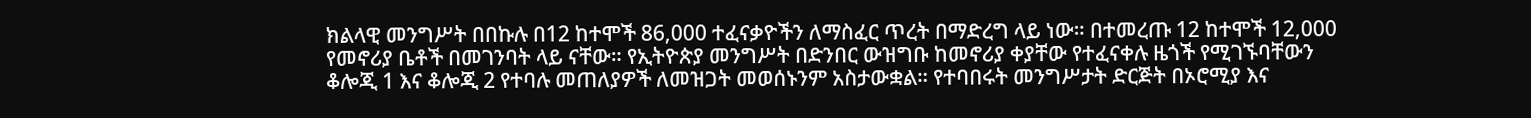ክልላዊ መንግሥት በበኩሉ በ12 ከተሞች 86,000 ተፈናቃዮችን ለማስፈር ጥረት በማድረግ ላይ ነው። በተመረጡ 12 ከተሞች 12,000 የመኖሪያ ቤቶች በመገንባት ላይ ናቸው። የኢትዮጵያ መንግሥት በድንበር ውዝግቡ ከመኖሪያ ቀያቸው የተፈናቀሉ ዜጎች የሚገኙባቸውን ቆሎጂ 1 እና ቆሎጂ 2 የተባሉ መጠለያዎች ለመዝጋት መወሰኑንም አስታውቋል። የተባበሩት መንግሥታት ድርጅት በኦሮሚያ እና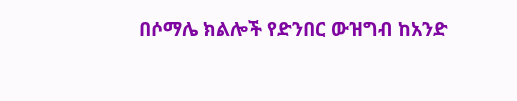በሶማሌ ክልሎች የድንበር ውዝግብ ከአንድ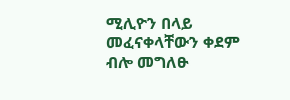ሚሊዮን በላይ መፈናቀላቸውን ቀደም ብሎ መግለፁ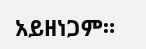አይዘነጋም።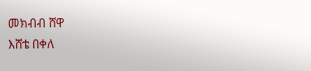መክብብ ሸዋ
እሸቴ በቀለ